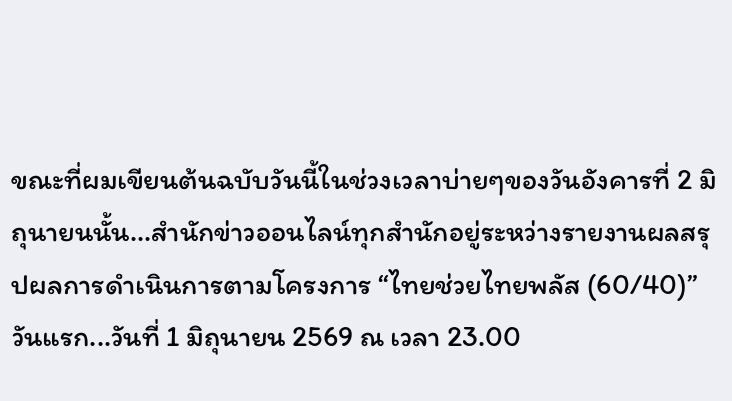ขณะที่ผมเขียนต้นฉบับวันนี้ในช่วงเวลาบ่ายๆของวันอังคารที่ 2 มิถุนายนนั้น...สำนักข่าวออนไลน์ทุกสำนักอยู่ระหว่างรายงานผลสรุปผลการดำเนินการตามโครงการ “ไทยช่วยไทยพลัส (60/40)” วันแรก...วันที่ 1 มิถุนายน 2569 ณ เวลา 23.00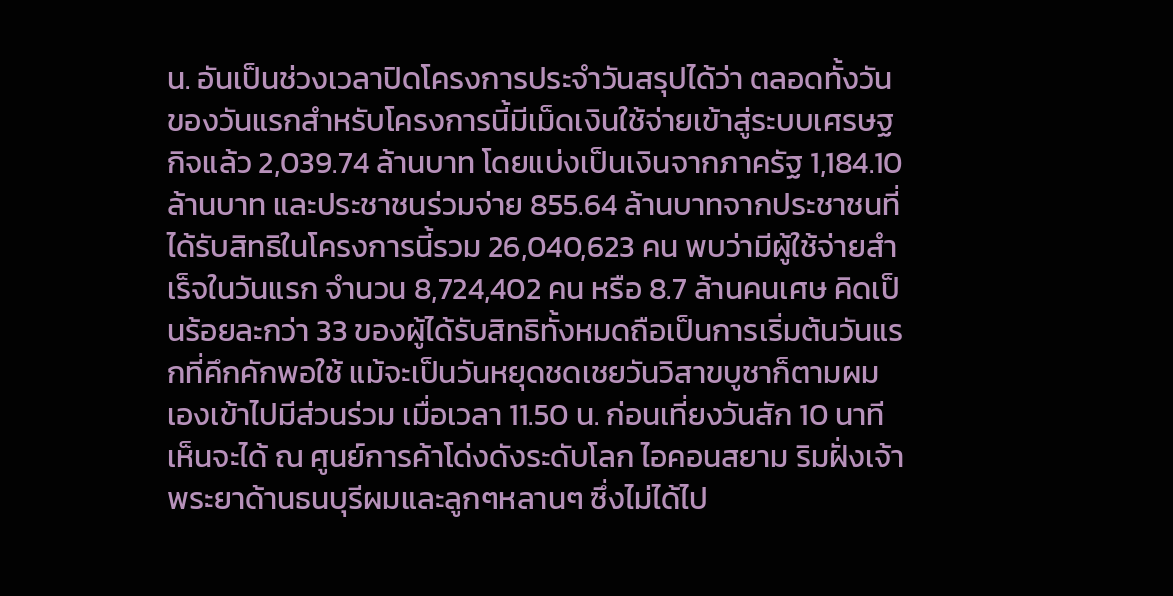น. อันเป็นช่วงเวลาปิดโครงการประจำวันสรุปได้ว่า ตลอดทั้งวันของวันแรกสำหรับโครงการนี้มีเม็ดเงินใช้จ่ายเข้าสู่ระบบเศรษฐกิจแล้ว 2,039.74 ล้านบาท โดยแบ่งเป็นเงินจากภาครัฐ 1,184.10 ล้านบาท และประชาชนร่วมจ่าย 855.64 ล้านบาทจากประชาชนที่ได้รับสิทธิในโครงการนี้รวม 26,040,623 คน พบว่ามีผู้ใช้จ่ายสำเร็จในวันแรก จำนวน 8,724,402 คน หรือ 8.7 ล้านคนเศษ คิดเป็นร้อยละกว่า 33 ของผู้ได้รับสิทธิทั้งหมดถือเป็นการเริ่มต้นวันแรกที่คึกคักพอใช้ แม้จะเป็นวันหยุดชดเชยวันวิสาขบูชาก็ตามผมเองเข้าไปมีส่วนร่วม เมื่อเวลา 11.50 น. ก่อนเที่ยงวันสัก 10 นาทีเห็นจะได้ ณ ศูนย์การค้าโด่งดังระดับโลก ไอคอนสยาม ริมฝั่งเจ้าพระยาด้านธนบุรีผมและลูกๆหลานๆ ซึ่งไม่ได้ไป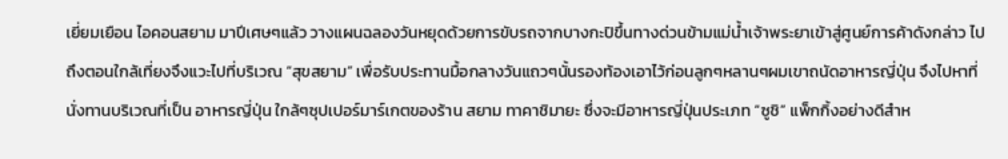เยี่ยมเยือน ไอคอนสยาม มาปีเศษๆแล้ว วางแผนฉลองวันหยุดด้วยการขับรถจากบางกะปิขึ้นทางด่วนข้ามแม่นํ้าเจ้าพระยาเข้าสู่ศูนย์การค้าดังกล่าว ไปถึงตอนใกล้เที่ยงจึงแวะไปที่บริเวณ “สุขสยาม” เพื่อรับประทานมื้อกลางวันแถวๆนั้นรองท้องเอาไว้ก่อนลูกๆหลานๆผมเขาถนัดอาหารญี่ปุ่น จึงไปหาที่นั่งทานบริเวณที่เป็น อาหารญี่ปุ่น ใกล้ๆซุปเปอร์มาร์เกตของร้าน สยาม ทาคาชิมายะ ซึ่งจะมีอาหารญี่ปุ่นประเภท “ซูชิ” แพ็กกิ้งอย่างดีสำห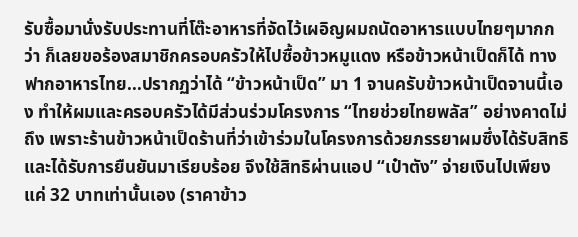รับซื้อมานั่งรับประทานที่โต๊ะอาหารที่จัดไว้เผอิญผมถนัดอาหารแบบไทยๆมากกว่า ก็เลยขอร้องสมาชิกครอบครัวให้ไปซื้อข้าวหมูแดง หรือข้าวหน้าเป็ดก็ได้ ทางฟากอาหารไทย...ปรากฏว่าได้ “ข้าวหน้าเป็ด” มา 1 จานครับข้าวหน้าเป็ดจานนี้เอง ทำให้ผมและครอบครัวได้มีส่วนร่วมโครงการ “ไทยช่วยไทยพลัส” อย่างคาดไม่ถึง เพราะร้านข้าวหน้าเป็ดร้านที่ว่าเข้าร่วมในโครงการด้วยภรรยาผมซึ่งได้รับสิทธิและได้รับการยืนยันมาเรียบร้อย จึงใช้สิทธิผ่านแอป “เป๋าตัง” จ่ายเงินไปเพียงแค่ 32 บาทเท่านั้นเอง (ราคาข้าว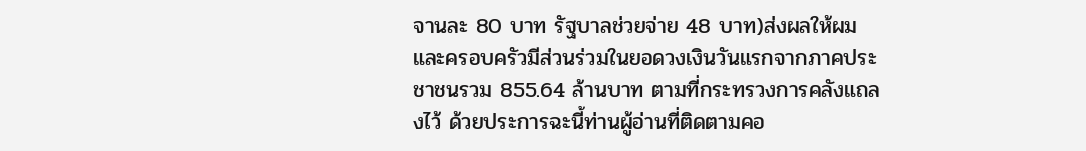จานละ 80 บาท รัฐบาลช่วยจ่าย 48 บาท)ส่งผลให้ผมและครอบครัวมีส่วนร่วมในยอดวงเงินวันแรกจากภาคประชาชนรวม 855.64 ล้านบาท ตามที่กระทรวงการคลังแถลงไว้ ด้วยประการฉะนี้ท่านผู้อ่านที่ติดตามคอ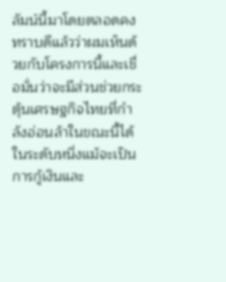ลัมน์นี้มาโดยตลอดคงทราบดีแล้วว่าผมเห็นด้วยกับโครงการนี้และเชื่อมั่นว่าจะมีส่วนช่วยกระตุ้นเศรษฐกิจไทยที่กำลังอ่อนล้าในขณะนี้ได้ในระดับหนึ่งแม้จะเป็นการกู้เงินและ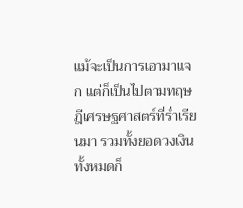แม้จะเป็นการเอามาแจก แต่ก็เป็นไปตามทฤษฎีเศรษฐศาสตร์ที่ร่ำเรียนมา รวมทั้งยอดวงเงินทั้งหมดก็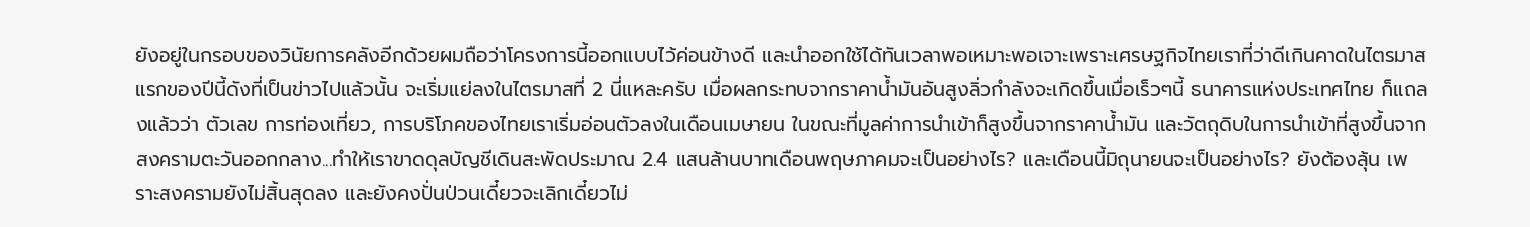ยังอยู่ในกรอบของวินัยการคลังอีกด้วยผมถือว่าโครงการนี้ออกแบบไว้ค่อนข้างดี และนำออกใช้ได้ทันเวลาพอเหมาะพอเจาะเพราะเศรษฐกิจไทยเราที่ว่าดีเกินคาดในไตรมาสแรกของปีนี้ดังที่เป็นข่าวไปแล้วนั้น จะเริ่มแย่ลงในไตรมาสที่ 2 นี่แหละครับ เมื่อผลกระทบจากราคาน้ำมันอันสูงลิ่วกำลังจะเกิดขึ้นเมื่อเร็วๆนี้ ธนาคารแห่งประเทศไทย ก็แถลงแล้วว่า ตัวเลข การท่องเที่ยว, การบริโภคของไทยเราเริ่มอ่อนตัวลงในเดือนเมษายน ในขณะที่มูลค่าการนำเข้าก็สูงขึ้นจากราคาน้ำมัน และวัตถุดิบในการนำเข้าที่สูงขึ้นจากสงครามตะวันออกกลาง...ทำให้เราขาดดุลบัญชีเดินสะพัดประมาณ 2.4 แสนล้านบาทเดือนพฤษภาคมจะเป็นอย่างไร? และเดือนนี้มิถุนายนจะเป็นอย่างไร? ยังต้องลุ้น เพราะสงครามยังไม่สิ้นสุดลง และยังคงปั่นป่วนเดี๋ยวจะเลิกเดี๋ยวไม่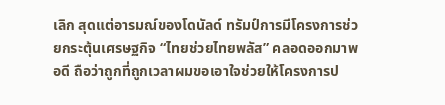เลิก สุดแต่อารมณ์ของโดนัลด์ ทรัมป์การมีโครงการช่วยกระตุ้นเศรษฐกิจ “ไทยช่วยไทยพลัส” คลอดออกมาพอดี ถือว่าถูกที่ถูกเวลาผมขอเอาใจช่วยให้โครงการป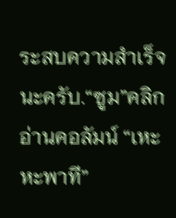ระสบความสำเร็จนะครับ.“ซูม”คลิกอ่านคอลัมน์ “เหะหะพาที”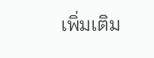เพิ่มเติม